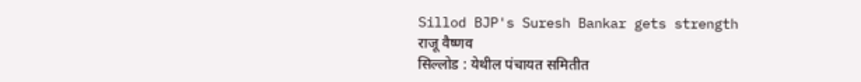Sillod BJP's Suresh Bankar gets strength
राजू वैष्णव
सिल्लोड : येथील पंचायत समितीत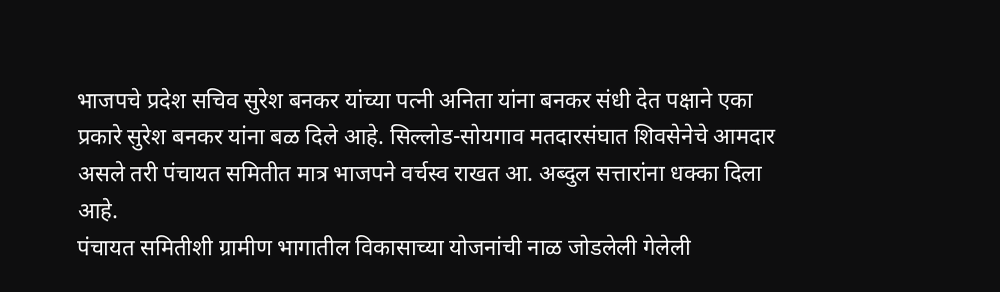भाजपचे प्रदेश सचिव सुरेश बनकर यांच्या पत्नी अनिता यांना बनकर संधी देत पक्षाने एका प्रकारे सुरेश बनकर यांना बळ दिले आहे. सिल्लोड-सोयगाव मतदारसंघात शिवसेनेचे आमदार असले तरी पंचायत समितीत मात्र भाजपने वर्चस्व राखत आ. अब्दुल सत्तारांना धक्का दिला आहे.
पंचायत समितीशी ग्रामीण भागातील विकासाच्या योजनांची नाळ जोडलेली गेलेली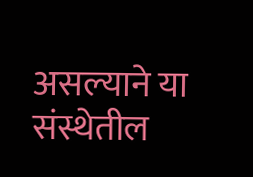असल्याने या संस्थेतील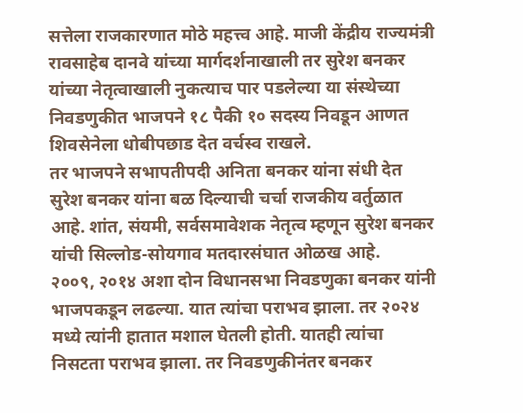सत्तेला राजकारणात मोठे महत्त्व आहे. माजी केंद्रीय राज्यमंत्री रावसाहेब दानवे यांच्या मार्गदर्शनाखाली तर सुरेश बनकर यांच्या नेतृत्वाखाली नुकत्याच पार पडलेल्या या संस्थेच्या निवडणुकीत भाजपने १८ पैकी १० सदस्य निवडून आणत शिवसेनेला धोबीपछाड देत वर्चस्व राखले.
तर भाजपने सभापतीपदी अनिता बनकर यांना संधी देत सुरेश बनकर यांना बळ दिल्याची चर्चा राजकीय वर्तुळात आहे. शांत, संयमी, सर्वसमावेशक नेतृत्व म्हणून सुरेश बनकर यांची सिल्लोड-सोयगाव मतदारसंघात ओळख आहे.
२००९, २०१४ अशा दोन विधानसभा निवडणुका बनकर यांनी भाजपकडून लढल्या. यात त्यांचा पराभव झाला. तर २०२४ मध्ये त्यांनी हातात मशाल घेतली होती. यातही त्यांचा निसटता पराभव झाला. तर निवडणुकीनंतर बनकर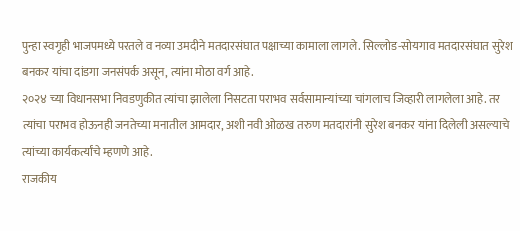पुन्हा स्वगृही भाजपमध्ये परतले व नव्या उमदीने मतदारसंघात पक्षाच्या कामाला लागले. सिल्लोड-सोयगाव मतदारसंघात सुरेश बनकर यांचा दांडगा जनसंपर्क असून, त्यांना मोठा वर्ग आहे.
२०२४ च्या विधानसभा निवडणुकीत त्यांचा झालेला निसटता पराभव सर्वसामान्यांच्या चांगलाच जिव्हारी लागलेला आहे. तर त्यांचा पराभव होऊनही जनतेच्या मनातील आमदार, अशी नवी ओळख तरुण मतदारांनी सुरेश बनकर यांना दिलेली असल्याचे त्यांच्या कार्यकर्त्यांचे म्हणणे आहे.
राजकीय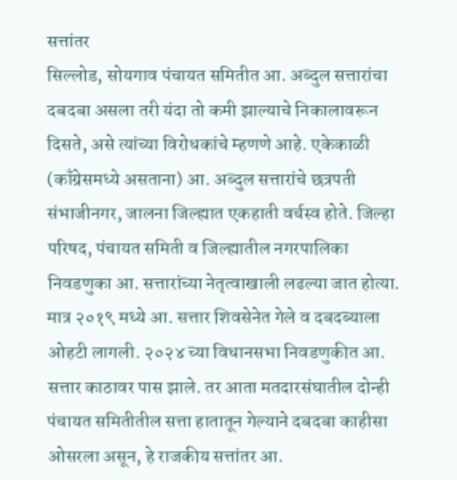सत्तांतर
सिल्लोड, सोयगाव पंचायत समितीत आ. अब्दुल सत्तारांचा दबदबा असला तरी यंदा तो कमी झाल्याचे निकालावरून दिसते, असे त्यांच्या विरोधकांचे म्हणणे आहे. एकेकाळी (काँग्रेसमध्ये असताना) आ. अब्दुल सत्तारांचे छत्रपती संभाजीनगर, जालना जिल्ह्यात एकहाती वर्चस्व होते. जिल्हा परिषद, पंचायत समिती व जिल्ह्यातील नगरपालिका निवडणुका आ. सत्तारांच्या नेतृत्वाखाली लढल्या जात होत्या. मात्र २०१९ मध्ये आ. सत्तार शिवसेनेत गेले व दबदब्याला ओहटी लागली. २०२४ च्या विधानसभा निवडणुकीत आ. सत्तार काठावर पास झाले. तर आता मतदारसंघातील दोन्ही पंचायत समितीतील सत्ता हातातून गेल्याने दबदबा काहीसा ओसरला असून, हे राजकीय सत्तांतर आ.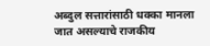अब्दुल सत्तारांसाठी धक्का मानला जात असल्याचे राजकीय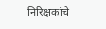निरिक्षकांचे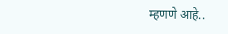म्हणणे आहे..